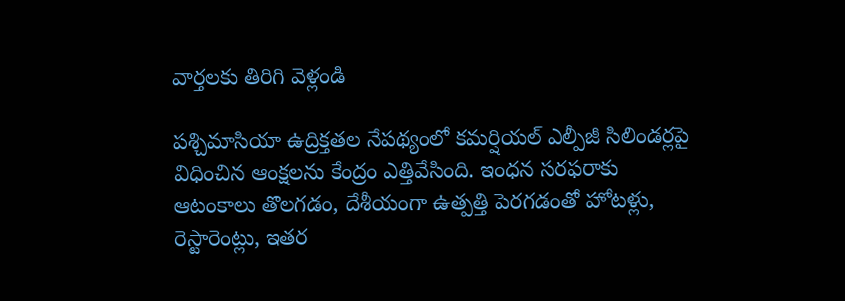వార్తలకు తిరిగి వెళ్లండి

పశ్చిమాసియా ఉద్రిక్తతల నేపథ్యంలో కమర్షియల్ ఎల్పీజీ సిలిండర్లపై విధించిన ఆంక్షలను కేంద్రం ఎత్తివేసింది. ఇంధన సరఫరాకు ఆటంకాలు తొలగడం, దేశీయంగా ఉత్పత్తి పెరగడంతో హోటళ్లు, రెస్టారెంట్లు, ఇతర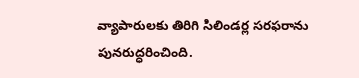వ్యాపారులకు తిరిగి సిలిండర్ల సరఫరాను పునరుద్ధరించింది.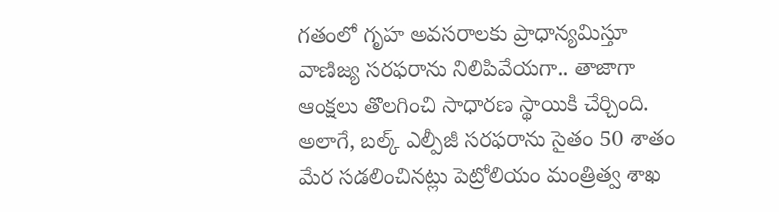గతంలో గృహ అవసరాలకు ప్రాధాన్యమిస్తూ వాణిజ్య సరఫరాను నిలిపివేయగా.. తాజాగా ఆంక్షలు తొలగించి సాధారణ స్థాయికి చేర్చింది. అలాగే, బల్క్ ఎల్పీజీ సరఫరాను సైతం 50 శాతం మేర సడలించినట్లు పెట్రోలియం మంత్రిత్వ శాఖ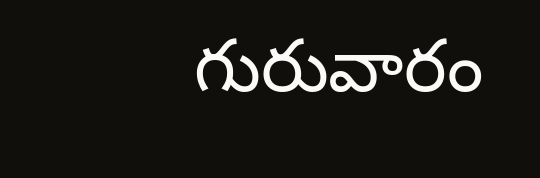గురువారం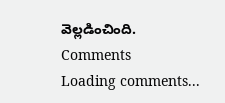వెల్లడించింది.
Comments
Loading comments...